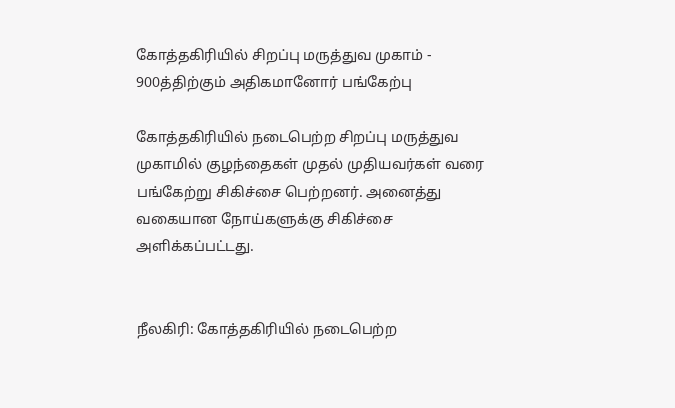கோத்தகிரியில் சிறப்பு மருத்துவ முகாம் - 900த்திற்கும் அதிகமானோர் பங்கேற்பு

கோத்தகிரியில் நடைபெற்ற சிறப்பு மருத்துவ முகாமில் குழந்தைகள் முதல் முதியவர்கள் வரை பங்கேற்று சிகிச்சை பெற்றனர். அனைத்து வகையான நோய்களுக்கு சிகிச்சை அளிக்கப்பட்டது.


நீலகிரி: கோத்தகிரியில் நடைபெற்ற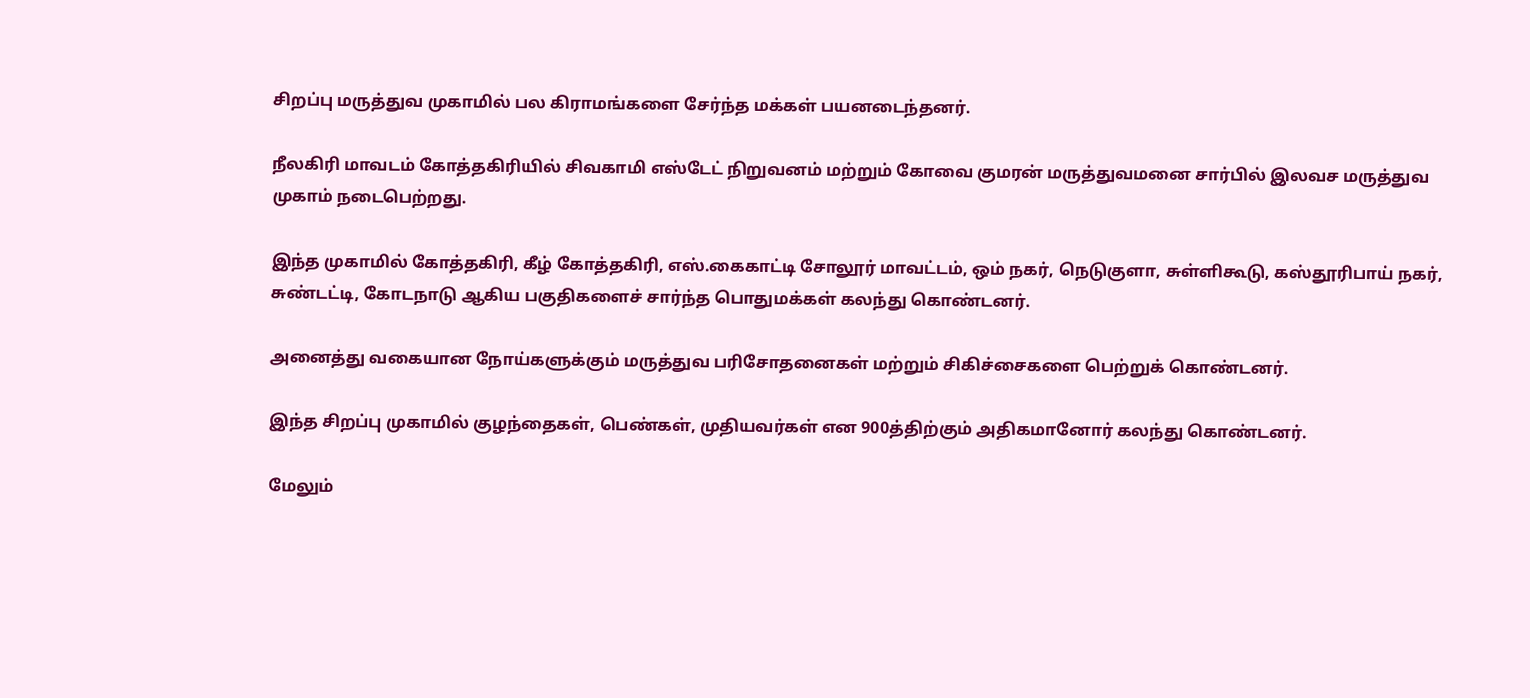சிறப்பு மருத்துவ முகாமில் பல கிராமங்களை சேர்ந்த மக்கள் பயனடைந்தனர்.

நீலகிரி மாவடம் கோத்தகிரியில் சிவகாமி எஸ்டேட் நிறுவனம் மற்றும் கோவை குமரன் மருத்துவமனை சார்பில் இலவச மருத்துவ முகாம் நடைபெற்றது.

இந்த முகாமில் கோத்தகிரி, கீழ் கோத்தகிரி, எஸ்.கைகாட்டி சோலூர் மாவட்டம், ஒம் நகர், நெடுகுளா, சுள்ளிகூடு, கஸ்தூரிபாய் நகர், சுண்டட்டி, கோடநாடு ஆகிய பகுதிகளைச் சார்ந்த பொதுமக்கள் கலந்து கொண்டனர்.

அனைத்து வகையான நோய்களுக்கும் மருத்துவ பரிசோதனைகள் மற்றும் சிகிச்சைகளை பெற்றுக் கொண்டனர்.

இந்த சிறப்பு முகாமில் குழந்தைகள், பெண்கள், முதியவர்கள் என 900த்திற்கும் அதிகமானோர் கலந்து கொண்டனர்.

மேலும்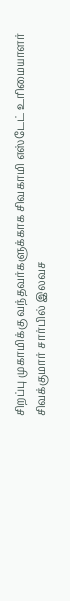சிறப்பு முகாமிக்கு வந்தவர்களுக்காக சிவகாமி எஸ்டேட் உரிமையாளர் சிவக்குமார் சார்பில் இலவச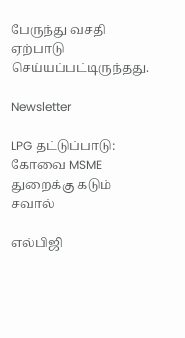பேருந்து வசதி ஏற்பாடு செய்யப்பட்டிருந்தது.

Newsletter

LPG தட்டுப்பாடு: கோவை MSME துறைக்கு கடும் சவால்

எல்பிஜி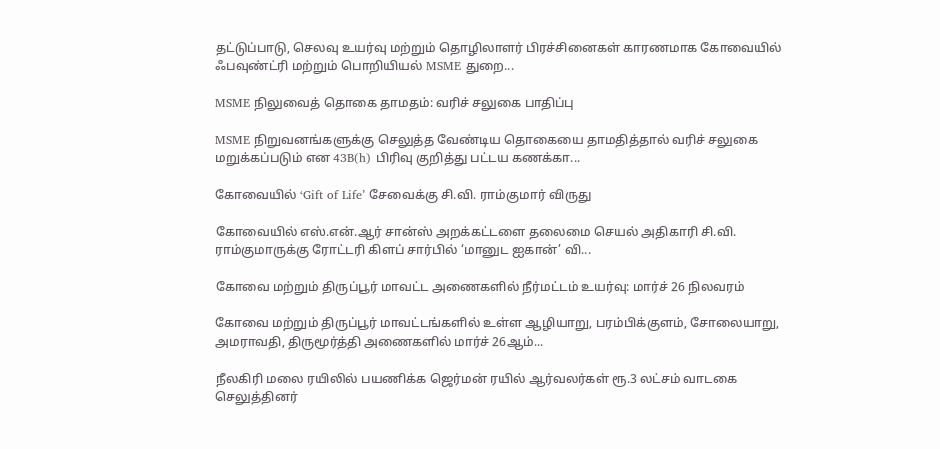தட்டுப்பாடு, செலவு உயர்வு மற்றும் தொழிலாளர் பிரச்சினைகள் காரணமாக கோவையில் ஃபவுண்ட்ரி மற்றும் பொறியியல் MSME துறை...

MSME நிலுவைத் தொகை தாமதம்: வரிச் சலுகை பாதிப்பு

MSME நிறுவனங்களுக்கு செலுத்த வேண்டிய தொகையை தாமதித்தால் வரிச் சலுகை மறுக்கப்படும் என 43B(h) பிரிவு குறித்து பட்டய கணக்கா...

கோவையில் ‘Gift of Life’ சேவைக்கு சி.வி. ராம்குமார் விருது

கோவையில் எஸ்.என்.ஆர் சான்ஸ் அறக்கட்டளை தலைமை செயல் அதிகாரி சி.வி. ராம்குமாருக்கு ரோட்டரி கிளப் சார்பில் ‘மானுட ஐகான்’ வி...

கோவை மற்றும் திருப்பூர் மாவட்ட அணைகளில் நீர்மட்டம் உயர்வு: மார்ச் 26 நிலவரம்

கோவை மற்றும் திருப்பூர் மாவட்டங்களில் உள்ள ஆழியாறு, பரம்பிக்குளம், சோலையாறு, அமராவதி, திருமூர்த்தி அணைகளில் மார்ச் 26ஆம்...

நீலகிரி மலை ரயிலில் பயணிக்க ஜெர்மன் ரயில் ஆர்வலர்கள் ரூ.3 லட்சம் வாடகை செலுத்தினர்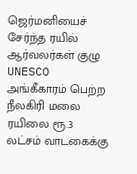ஜெர்மனியைச் சேர்ந்த ரயில் ஆர்வலர்கள் குழு UNESCO அங்கீகாரம் பெற்ற நீலகிரி மலை ரயிலை ரூ.3 லட்சம் வாடகைக்கு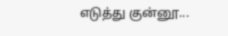எடுத்து குன்னூ...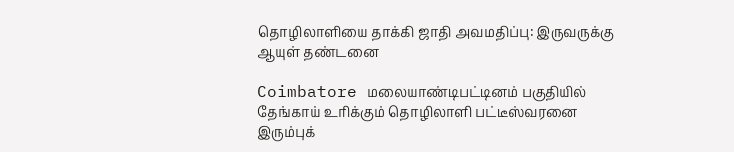தொழிலாளியை தாக்கி ஜாதி அவமதிப்பு: இருவருக்கு ஆயுள் தண்டனை

Coimbatore மலையாண்டிபட்டினம் பகுதியில் தேங்காய் உரிக்கும் தொழிலாளி பட்டீஸ்வரனை இரும்புக்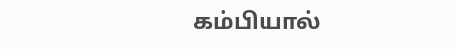கம்பியால்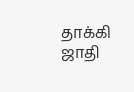தாக்கி ஜாதி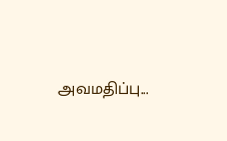அவமதிப்பு...